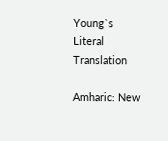Young`s Literal Translation

Amharic: New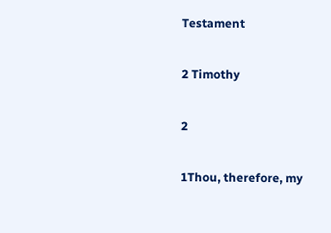Testament

2 Timothy

2

1Thou, therefore, my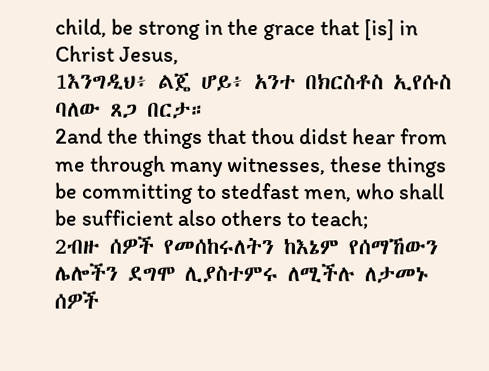child, be strong in the grace that [is] in Christ Jesus,
1እንግዲህ፥ ልጄ ሆይ፥ አንተ በክርስቶስ ኢየሱስ ባለው ጸጋ በርታ።
2and the things that thou didst hear from me through many witnesses, these things be committing to stedfast men, who shall be sufficient also others to teach;
2ብዙ ሰዎች የመሰከሩለትን ከእኔም የሰማኸውን ሌሎችን ደግሞ ሊያስተምሩ ለሚችሉ ለታመኑ ሰዎች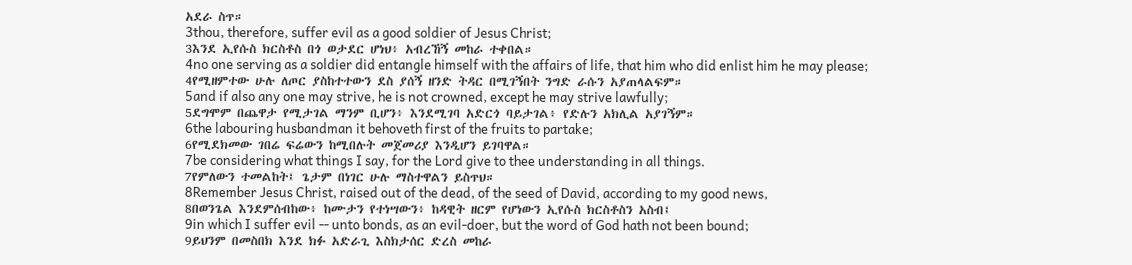አደራ ስጥ።
3thou, therefore, suffer evil as a good soldier of Jesus Christ;
3እንደ ኢየሱስ ክርስቶስ በጎ ወታደር ሆነህ፥ አብረኸኝ መከራ ተቀበል።
4no one serving as a soldier did entangle himself with the affairs of life, that him who did enlist him he may please;
4የሚዘምተው ሁሉ ለጦር ያስከተተውን ደስ ያሰኝ ዘንድ ትዳር በሚገኝበት ንግድ ራሱን አያጠላልፍም።
5and if also any one may strive, he is not crowned, except he may strive lawfully;
5ደግሞም በጨዋታ የሚታገል ማንም ቢሆን፥ እንደሚገባ አድርጎ ባይታገል፥ የድሉን አክሊል አያገኝም።
6the labouring husbandman it behoveth first of the fruits to partake;
6የሚደክመው ገበሬ ፍሬውን ከሚበሉት መጀመሪያ እንዲሆን ይገባዋል።
7be considering what things I say, for the Lord give to thee understanding in all things.
7የምለውን ተመልከት፤ ጌታም በነገር ሁሉ ማስተዋልን ይስጥህ።
8Remember Jesus Christ, raised out of the dead, of the seed of David, according to my good news,
8በወንጌል እንደምሰብከው፥ ከሙታን የተነሣውን፥ ከዳዊት ዘርም የሆነውን ኢየሱስ ክርስቶስን አስብ፤
9in which I suffer evil -- unto bonds, as an evil-doer, but the word of God hath not been bound;
9ይህንም በመስበክ እንደ ክፉ አድራጊ እስክታሰር ድረስ መከራ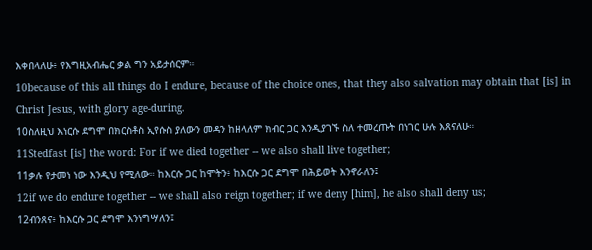እቀበላለሁ፥ የእግዚአብሔር ቃል ግን አይታሰርም።
10because of this all things do I endure, because of the choice ones, that they also salvation may obtain that [is] in Christ Jesus, with glory age-during.
10ስለዚህ እነርሱ ደግሞ በክርስቶስ ኢየሱስ ያለውን መዳን ከዘላለም ክብር ጋር እንዲያገኙ ስለ ተመረጡት በነገር ሁሉ እጸናለሁ።
11Stedfast [is] the word: For if we died together -- we also shall live together;
11ቃሉ የታመነ ነው እንዲህ የሚለው። ከእርሱ ጋር ከሞትን፥ ከእርሱ ጋር ደግሞ በሕይወት እንኖራለን፤
12if we do endure together -- we shall also reign together; if we deny [him], he also shall deny us;
12ብንጸና፥ ከእርሱ ጋር ደግሞ እንነግሣለን፤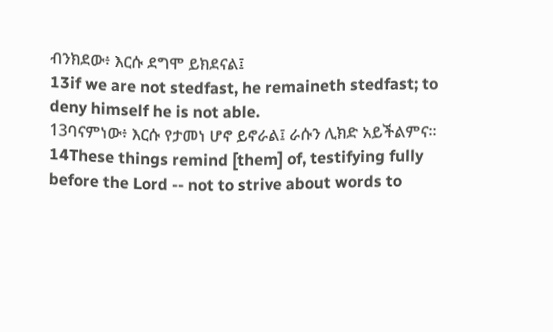ብንክደው፥ እርሱ ደግሞ ይክደናል፤
13if we are not stedfast, he remaineth stedfast; to deny himself he is not able.
13ባናምነው፥ እርሱ የታመነ ሆኖ ይኖራል፤ ራሱን ሊክድ አይችልምና።
14These things remind [them] of, testifying fully before the Lord -- not to strive about words to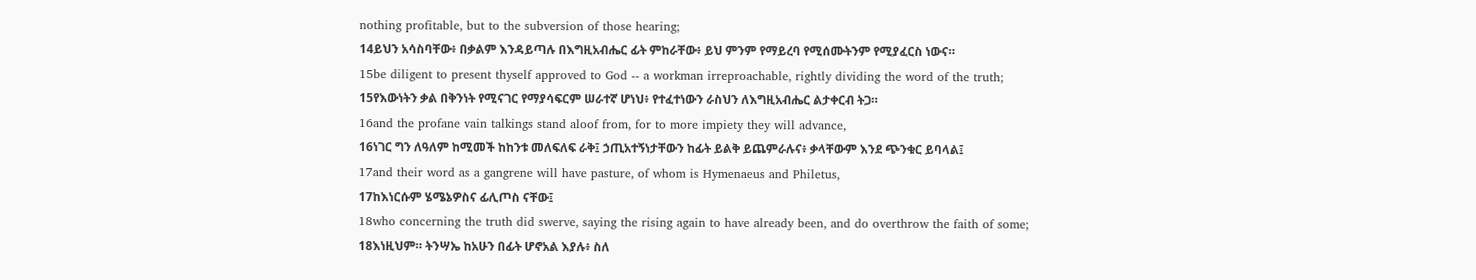nothing profitable, but to the subversion of those hearing;
14ይህን አሳስባቸው፥ በቃልም እንዳይጣሉ በእግዚአብሔር ፊት ምከራቸው፥ ይህ ምንም የማይረባ የሚሰሙትንም የሚያፈርስ ነውና።
15be diligent to present thyself approved to God -- a workman irreproachable, rightly dividing the word of the truth;
15የእውነትን ቃል በቅንነት የሚናገር የማያሳፍርም ሠራተኛ ሆነህ፥ የተፈተነውን ራስህን ለእግዚአብሔር ልታቀርብ ትጋ።
16and the profane vain talkings stand aloof from, for to more impiety they will advance,
16ነገር ግን ለዓለም ከሚመች ከከንቱ መለፍለፍ ራቅ፤ ኃጢአተኝነታቸውን ከፊት ይልቅ ይጨምራሉና፥ ቃላቸውም እንደ ጭንቁር ይባላል፤
17and their word as a gangrene will have pasture, of whom is Hymenaeus and Philetus,
17ከእነርሱም ሄሜኔዎስና ፊሊጦስ ናቸው፤
18who concerning the truth did swerve, saying the rising again to have already been, and do overthrow the faith of some;
18እነዚህም። ትንሣኤ ከአሁን በፊት ሆኖአል እያሉ፥ ስለ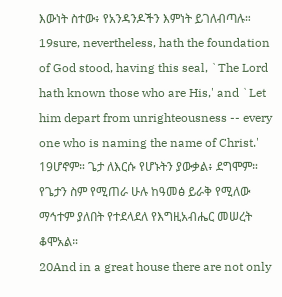እውነት ስተው፥ የአንዳንዶችን እምነት ይገለብጣሉ።
19sure, nevertheless, hath the foundation of God stood, having this seal, `The Lord hath known those who are His,' and `Let him depart from unrighteousness -- every one who is naming the name of Christ.'
19ሆኖም። ጌታ ለእርሱ የሆኑትን ያውቃል፥ ደግሞም። የጌታን ስም የሚጠራ ሁሉ ከዓመፅ ይራቅ የሚለው ማኅተም ያለበት የተደላደለ የእግዚአብሔር መሠረት ቆሞአል።
20And in a great house there are not only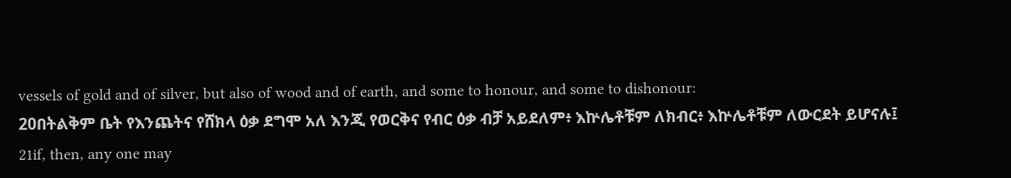vessels of gold and of silver, but also of wood and of earth, and some to honour, and some to dishonour:
20በትልቅም ቤት የእንጨትና የሸክላ ዕቃ ደግሞ አለ እንጂ የወርቅና የብር ዕቃ ብቻ አይደለም፥ እኵሌቶቹም ለክብር፥ እኵሌቶቹም ለውርደት ይሆናሉ፤
21if, then, any one may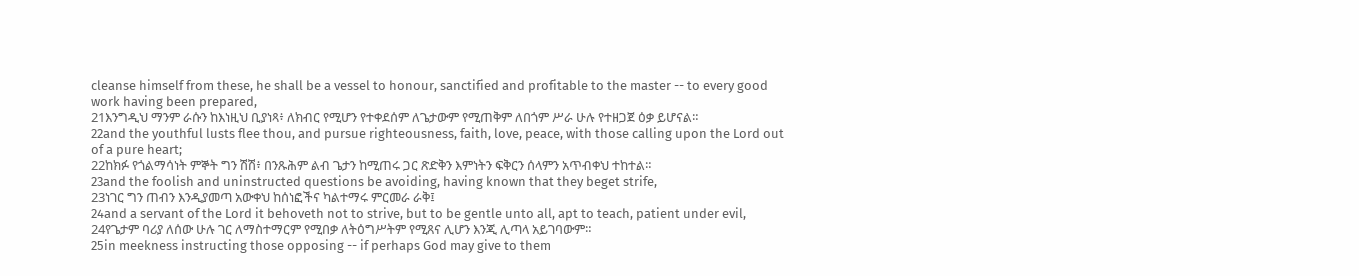cleanse himself from these, he shall be a vessel to honour, sanctified and profitable to the master -- to every good work having been prepared,
21እንግዲህ ማንም ራሱን ከእነዚህ ቢያነጻ፥ ለክብር የሚሆን የተቀደሰም ለጌታውም የሚጠቅም ለበጎም ሥራ ሁሉ የተዘጋጀ ዕቃ ይሆናል።
22and the youthful lusts flee thou, and pursue righteousness, faith, love, peace, with those calling upon the Lord out of a pure heart;
22ከክፉ የጎልማሳነት ምኞት ግን ሽሽ፥ በንጹሕም ልብ ጌታን ከሚጠሩ ጋር ጽድቅን እምነትን ፍቅርን ሰላምን አጥብቀህ ተከተል።
23and the foolish and uninstructed questions be avoiding, having known that they beget strife,
23ነገር ግን ጠብን እንዲያመጣ አውቀህ ከሰነፎችና ካልተማሩ ምርመራ ራቅ፤
24and a servant of the Lord it behoveth not to strive, but to be gentle unto all, apt to teach, patient under evil,
24የጌታም ባሪያ ለሰው ሁሉ ገር ለማስተማርም የሚበቃ ለትዕግሥትም የሚጸና ሊሆን እንጂ ሊጣላ አይገባውም።
25in meekness instructing those opposing -- if perhaps God may give to them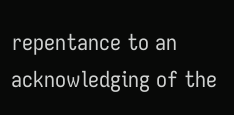repentance to an acknowledging of the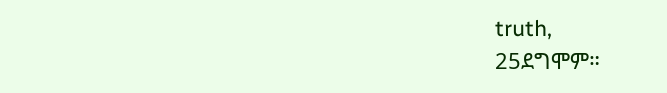truth,
25ደግሞም።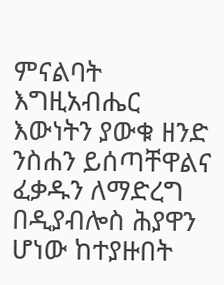ምናልባት እግዚአብሔር እውነትን ያውቁ ዘንድ ንስሐን ይሰጣቸዋልና ፈቃዱን ለማድረግ በዲያብሎስ ሕያዋን ሆነው ከተያዙበት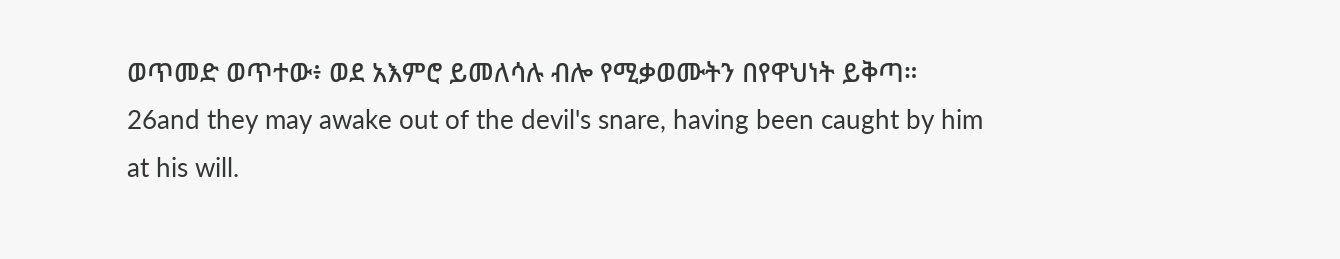ወጥመድ ወጥተው፥ ወደ አእምሮ ይመለሳሉ ብሎ የሚቃወሙትን በየዋህነት ይቅጣ።
26and they may awake out of the devil's snare, having been caught by him at his will.